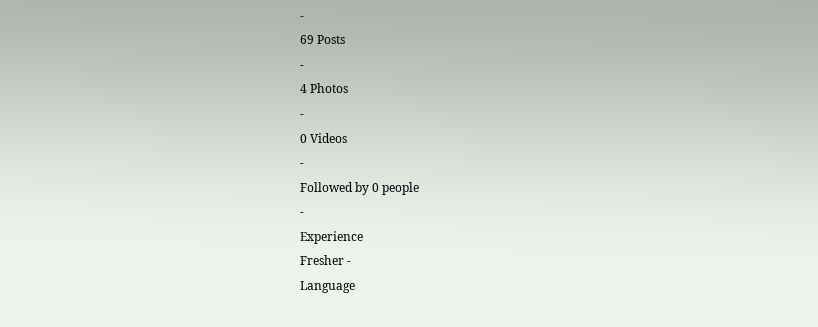-
69 Posts
-
4 Photos
-
0 Videos
-
Followed by 0 people
-
Experience
Fresher -
Language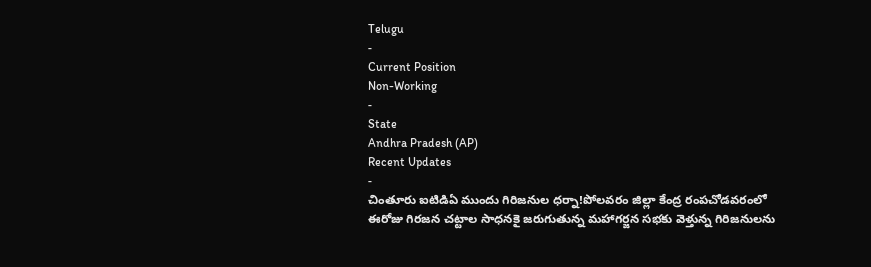Telugu
-
Current Position
Non-Working
-
State
Andhra Pradesh (AP)
Recent Updates
-
చింతూరు ఐటిడిఏ ముందు గిరిజనుల ధర్నా!పోలవరం జిల్లా కేంద్ర రంపచోడవరంలో ఈరోజు గిరజన చట్టాల సాధనకై జరుగుతున్న మహాగర్జన సభకు వెళ్తున్న గిరిజనులను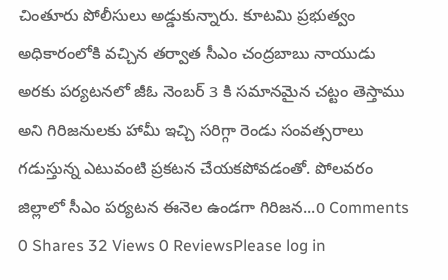చింతూరు పోలీసులు అడ్డుకున్నారు. కూటమి ప్రభుత్వం అధికారంలోకి వచ్చిన తర్వాత సీఎం చంద్రబాబు నాయుడు అరకు పర్యటనలో జీఓ నెంబర్ 3 కి సమానమైన చట్టం తెస్తాము అని గిరిజనులకు హామీ ఇచ్చి సరిగ్గా రెండు సంవత్సరాలు గడుస్తున్న ఎటువంటి ప్రకటన చేయకపోవడంతో. పోలవరం జిల్లాలో సీఎం పర్యటన ఈనెల ఉండగా గిరిజన...0 Comments 0 Shares 32 Views 0 ReviewsPlease log in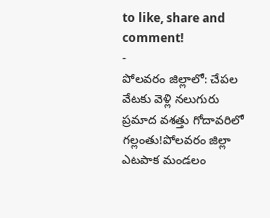to like, share and comment!
-
పోలవరం జిల్లాలో: చేపల వేటకు వెళ్లి నలుగురు ప్రమాద వశత్తు గోదావరిలో గల్లంతు!పోలవరం జిల్లా ఎటపాక మండలం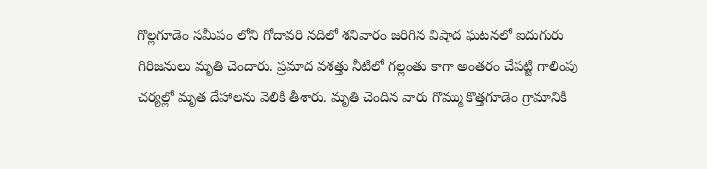గొల్లగూడెం సమీపం లోని గోదావరి నదిలో శనివారం జరిగిన విషాద ఘటనలో ఐదుగురు గిరిజనులు మృతి చెందారు. ప్రమాద వశత్తు నీటిలో గల్లంతు కాగా అంతరం చేపట్టి గాలింపు చర్యల్లో మృత దేహాలను వెలికి తీశారు. మృతి చెందిన వారు గొమ్ము కొత్తగూడెం గ్రామానికి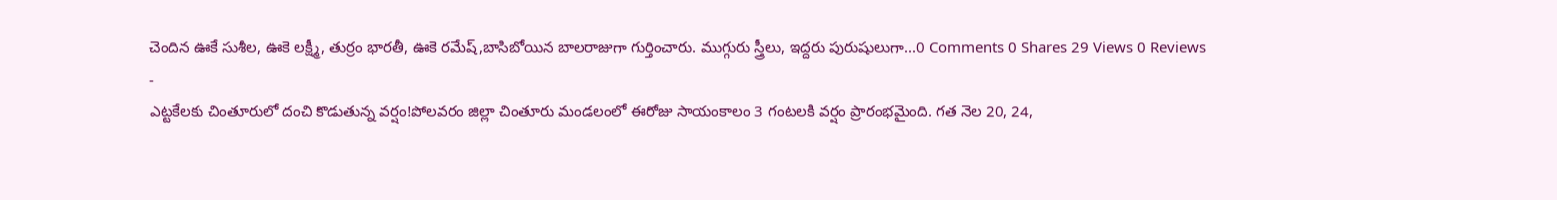చెందిన ఊకే సుశీల, ఊకె లక్ష్మీ, తుర్రం భారతీ, ఊకె రమేష్,బాసిబోయిన బాలరాజుగా గుర్తించారు. ముగ్గురు స్త్రీలు, ఇద్దరు పురుషులుగా...0 Comments 0 Shares 29 Views 0 Reviews
-
ఎట్టకేలకు చింతూరులో దంచి కొడుతున్న వర్షం!పోలవరం జిల్లా చింతూరు మండలంలో ఈరోజు సాయంకాలం 3 గంటలకి వర్షం ప్రారంభమైంది. గత నెల 20, 24,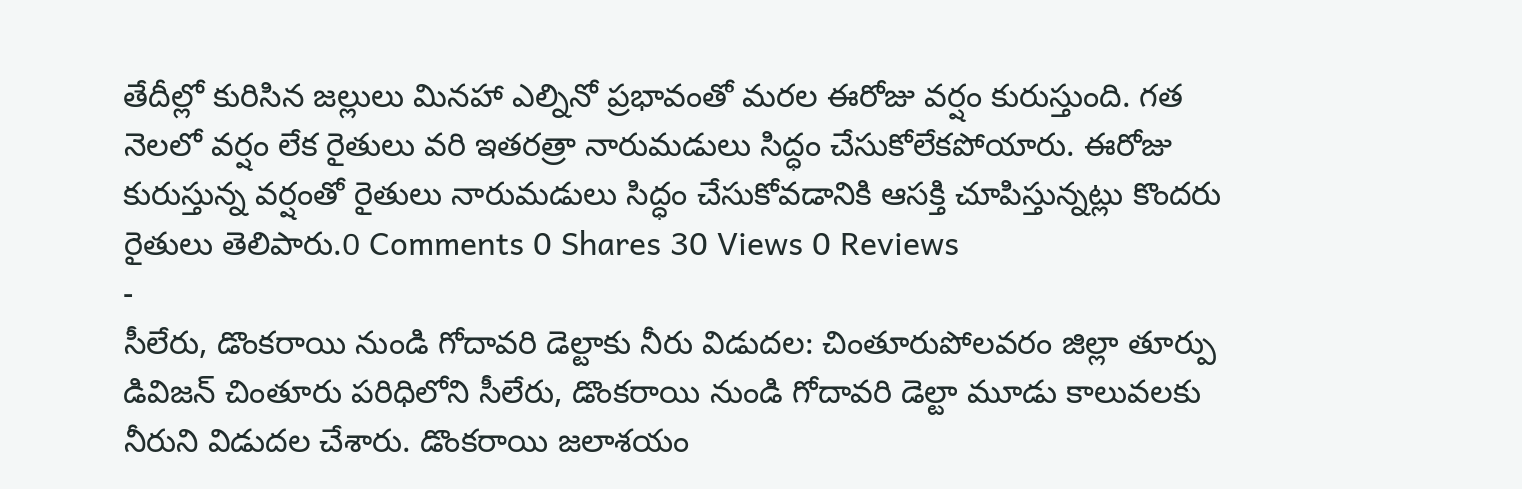తేదీల్లో కురిసిన జల్లులు మినహా ఎల్నినో ప్రభావంతో మరల ఈరోజు వర్షం కురుస్తుంది. గత నెలలో వర్షం లేక రైతులు వరి ఇతరత్రా నారుమడులు సిద్ధం చేసుకోలేకపోయారు. ఈరోజు కురుస్తున్న వర్షంతో రైతులు నారుమడులు సిద్ధం చేసుకోవడానికి ఆసక్తి చూపిస్తున్నట్లు కొందరు రైతులు తెలిపారు.0 Comments 0 Shares 30 Views 0 Reviews
-
సీలేరు, డొంకరాయి నుండి గోదావరి డెల్టాకు నీరు విడుదల: చింతూరుపోలవరం జిల్లా తూర్పు డివిజన్ చింతూరు పరిధిలోని సీలేరు, డొంకరాయి నుండి గోదావరి డెల్టా మూడు కాలువలకు నీరుని విడుదల చేశారు. డొంకరాయి జలాశయం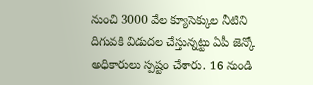నుంచి 3000 వేల క్యూసెక్కుల నీటిని దిగువకి విడుదల చేస్తున్నట్టు ఏపీ జెన్కో అధికారులు స్పష్టం చేశారు. 16 నుండి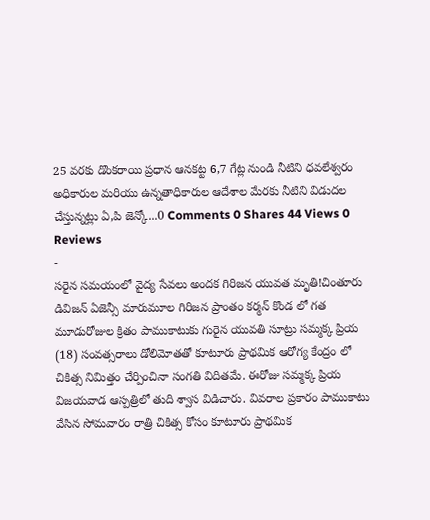25 వరకు డొంకరాయి ప్రధాన ఆనకట్ట 6,7 గేట్ల నుండి నీటిని ధవలేశ్వరం అధికారుల మరియు ఉన్నతాధికారుల ఆదేశాల మేరకు నీటిని విడుదల చేస్తున్నట్లు ఏ,పి జెన్కో...0 Comments 0 Shares 44 Views 0 Reviews
-
సరైన సమయంలో వైద్య సేవలు అందక గిరిజన యువత మృతి!చింతూరు డివిజన్ ఏజెన్సీ మారుమూల గిరిజన ప్రాంతం కర్మన్ కొండ లో గత మూడురోజుల క్రితం పాముకాటుకు గురైన యువతి సూట్రు సమ్మక్క ప్రియ (18) సంవత్సరాలు డోలిమోతతో కూటూరు ప్రాథమిక ఆరోగ్య కేంద్రం లో చికిత్స నిమిత్తం చేర్పించినా సంగతి విదితమే. ఈరోజు సమ్మక్క ప్రియ విజయవాడ ఆస్పత్రిలో తుది శ్వాస విడిచారు. వివరాల ప్రకారం పాముకాటు వేసిన సోమవారం రాత్రి చికిత్స కోసం కూటూరు ప్రాథమిక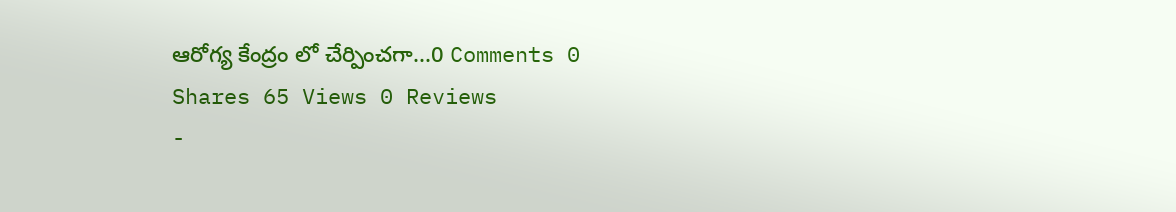ఆరోగ్య కేంద్రం లో చేర్పించగా...0 Comments 0 Shares 65 Views 0 Reviews
-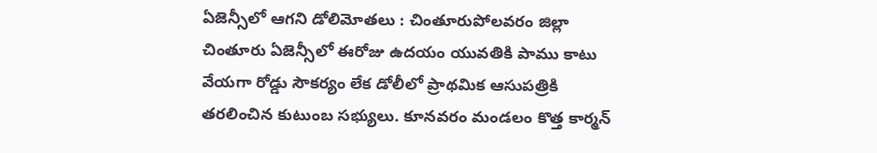ఏజెన్సీలో ఆగని డోలిమోతలు : చింతూరుపోలవరం జిల్లా చింతూరు ఏజెన్సీలో ఈరోజు ఉదయం యువతికి పాము కాటు వేయగా రోడ్డు సౌకర్యం లేక డోలీలో ప్రాథమిక ఆసుపత్రికి తరలించిన కుటుంబ సభ్యులు. కూనవరం మండలం కొత్త కార్మన్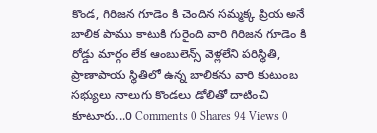కొండ, గిరిజన గూడెం కి చెందిన సమ్మక్క ప్రియ అనే బాలిక పాము కాటుకి గురైంది వారి గిరిజన గూడెం కి రోడ్డు మార్గం లేక ఆంబులెన్స్ వెళ్లలేని పరిస్థితి, ప్రాణాపాయ స్థితిలో ఉన్న బాలికను వారి కుటుంబ సభ్యులు నాలుగు కొండలు డోలితో దాటించి కూటూరు...0 Comments 0 Shares 94 Views 0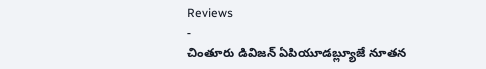Reviews
-
చింతూరు డివిజన్ ఏపియూడబ్ల్యూజే నూతన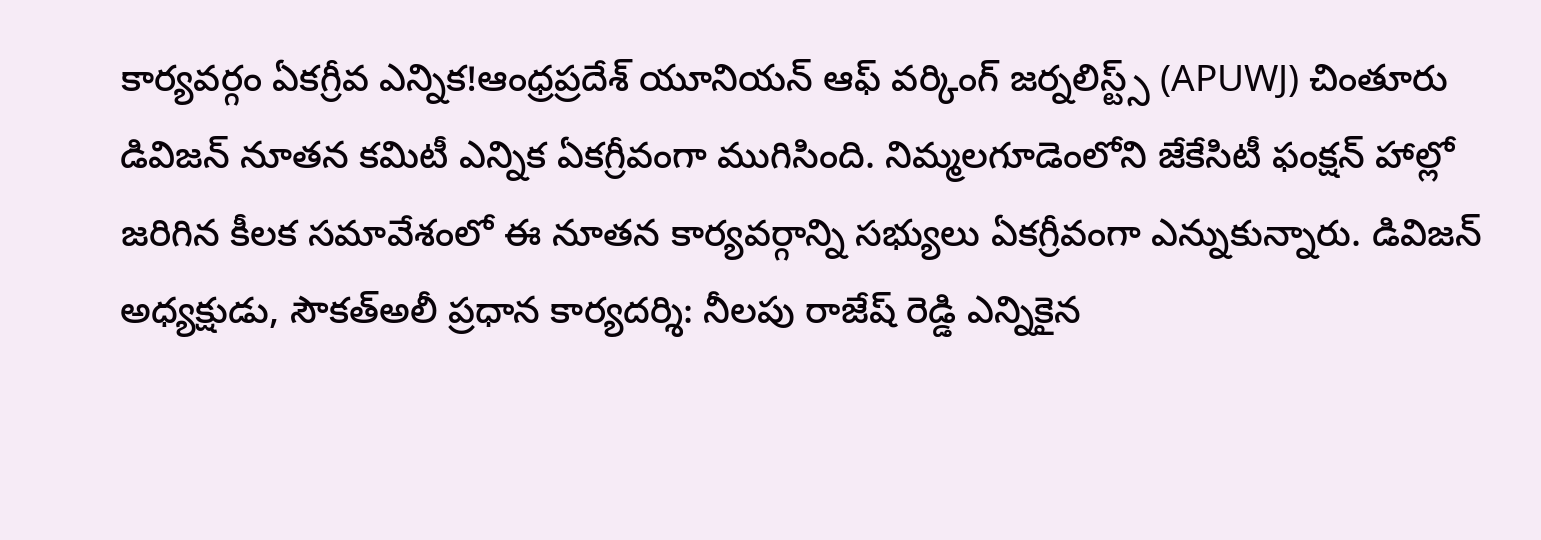కార్యవర్గం ఏకగ్రీవ ఎన్నిక!ఆంధ్రప్రదేశ్ యూనియన్ ఆఫ్ వర్కింగ్ జర్నలిస్ట్స్ (APUWJ) చింతూరు డివిజన్ నూతన కమిటీ ఎన్నిక ఏకగ్రీవంగా ముగిసింది. నిమ్మలగూడెంలోని జేకేసిటీ ఫంక్షన్ హాల్లో జరిగిన కీలక సమావేశంలో ఈ నూతన కార్యవర్గాన్ని సభ్యులు ఏకగ్రీవంగా ఎన్నుకున్నారు. డివిజన్ అధ్యక్షుడు, సౌకత్అలీ ప్రధాన కార్యదర్శి: నీలపు రాజేష్ రెడ్డి ఎన్నికైన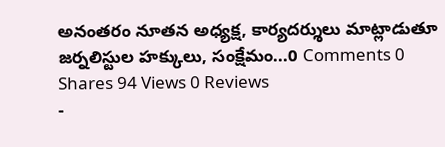అనంతరం నూతన అధ్యక్ష, కార్యదర్శులు మాట్లాడుతూ జర్నలిస్టుల హక్కులు, సంక్షేమం...0 Comments 0 Shares 94 Views 0 Reviews
-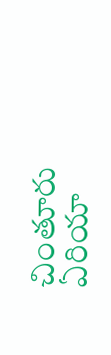చింతూరు ఏరియా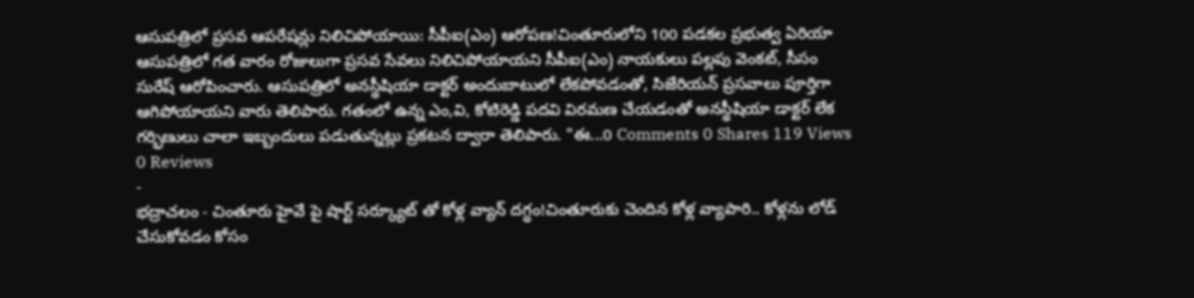ఆసుపత్రిలో ప్రసవ ఆపరేషన్లు నిలిచిపోయాయి: సీపీఐ(ఎం) ఆరోపణ!చింతూరులోని 100 పడకల ప్రభుత్వ ఏరియా ఆసుపత్రిలో గత వారం రోజులుగా ప్రసవ సేవలు నిలిచిపోయాయని సీపీఐ(ఎం) నాయకులు పల్లపు వెంకట్, సీసం సురేష్ ఆరోపించారు. ఆసుపత్రిలో అనస్థీషియా డాక్టర్ అందుబాటులో లేకపోవడంతో, సిజేరియన్ ప్రసవాలు పూర్తిగా ఆగిపోయాయని వారు తెలిపారు. గతంలో ఉన్న ఎం,వి, కోటిరెడ్డి పదవి విరమణ చేయడంతో అనస్థీషియా డాక్టర్ లేక గర్భిణులు చాలా ఇబ్బందులు పడుతున్నట్లు ప్రకటన ద్వారా తెలిపారు. "ఈ...0 Comments 0 Shares 119 Views 0 Reviews
-
భద్రాచలం - చింతూరు హైవే పై షార్ట్ సర్క్యూట్ తో కోళ్ల వ్యాన్ దగ్ధం!చింతూరుకు చెందిన కోళ్ల వ్యాపారి.. కోళ్లను లోడ్ చేసుకోవడం కోసం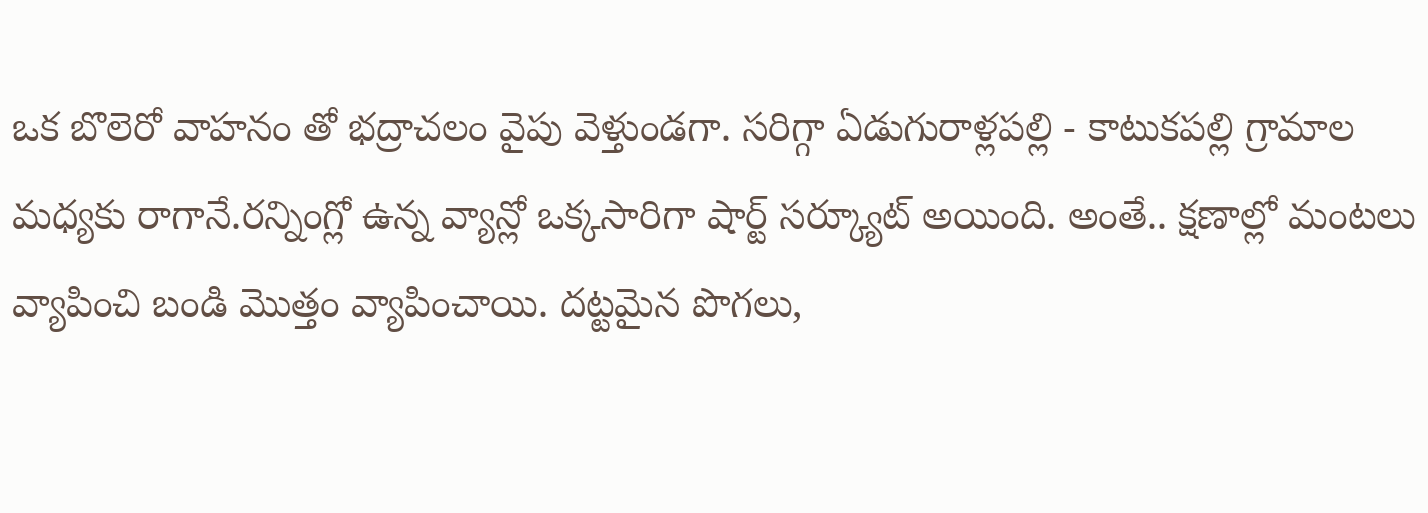ఒక బొలెరో వాహనం తో భద్రాచలం వైపు వెళ్తుండగా. సరిగ్గా ఏడుగురాళ్లపల్లి - కాటుకపల్లి గ్రామాల మధ్యకు రాగానే.రన్నింగ్లో ఉన్న వ్యాన్లో ఒక్కసారిగా షార్ట్ సర్క్యూట్ అయింది. అంతే.. క్షణాల్లో మంటలు వ్యాపించి బండి మొత్తం వ్యాపించాయి. దట్టమైన పొగలు,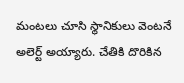మంటలు చూసి స్థానికులు వెంటనే అలెర్ట్ అయ్యారు. చేతికి దొరికిన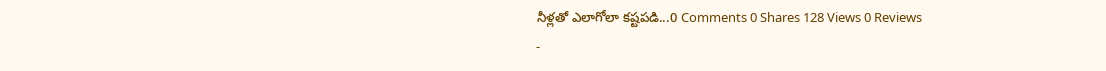నీళ్లతో ఎలాగోలా కష్టపడి...0 Comments 0 Shares 128 Views 0 Reviews
-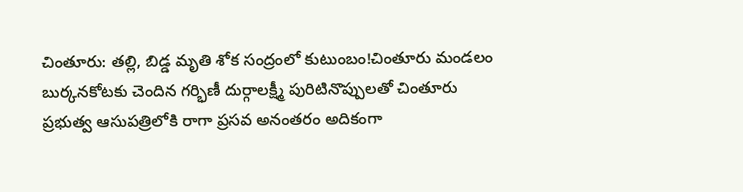చింతూరు: తల్లి, బిడ్డ మృతి శోక సంద్రంలో కుటుంబం!చింతూరు మండలం బుర్కనకోటకు చెందిన గర్భిణీ దుర్గాలక్ష్మీ పురిటినొప్పులతో చింతూరు ప్రభుత్వ ఆసుపత్రిలోకి రాగా ప్రసవ అనంతరం అదికంగా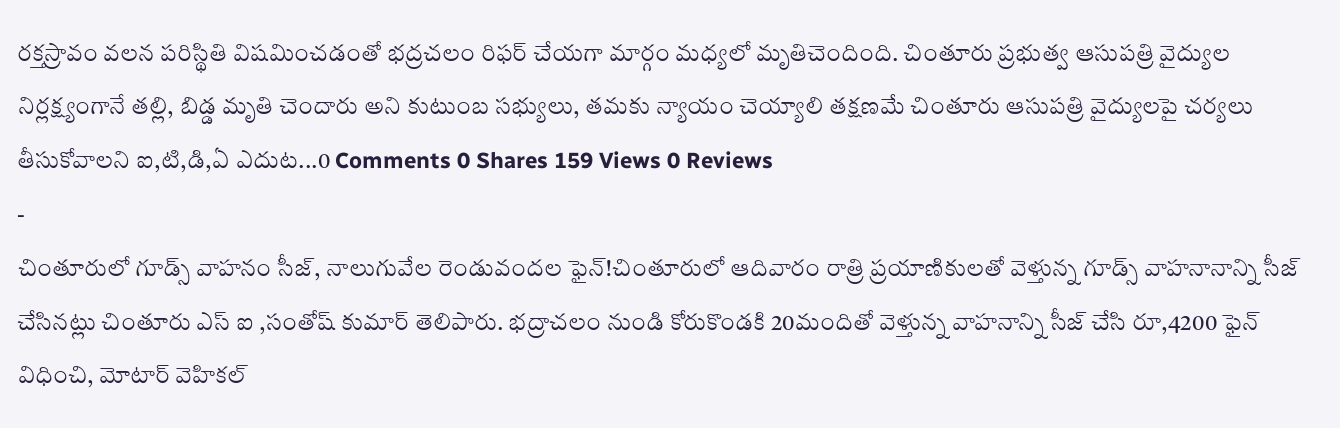రక్తస్రావం వలన పరిస్థితి విషమించడంతో భద్రచలం రిఫర్ చేయగా మార్గం మధ్యలో మృతిచెందింది. చింతూరు ప్రభుత్వ ఆసుపత్రి వైద్యుల నిర్లక్ష్యంగానే తల్లి, బిడ్డ మృతి చెందారు అని కుటుంబ సభ్యులు, తమకు న్యాయం చెయ్యాలి తక్షణమే చింతూరు ఆసుపత్రి వైద్యులపై చర్యలు తీసుకోవాలని ఐ,టి,డి,ఏ ఎదుట...0 Comments 0 Shares 159 Views 0 Reviews
-
చింతూరులో గూడ్స్ వాహనం సీజ్, నాలుగువేల రెండువందల ఫైన్!చింతూరులో ఆదివారం రాత్రి ప్రయాణికులతో వెళ్తున్న గూడ్స్ వాహనానాన్ని సీజ్ చేసినట్లు చింతూరు ఎస్ ఐ ,సంతోష్ కుమార్ తెలిపారు. భద్రాచలం నుండి కోరుకొండకి 20మందితో వెళ్తున్న వాహనాన్ని సీజ్ చేసి రూ,4200 ఫైన్ విధించి, మోటార్ వెహికల్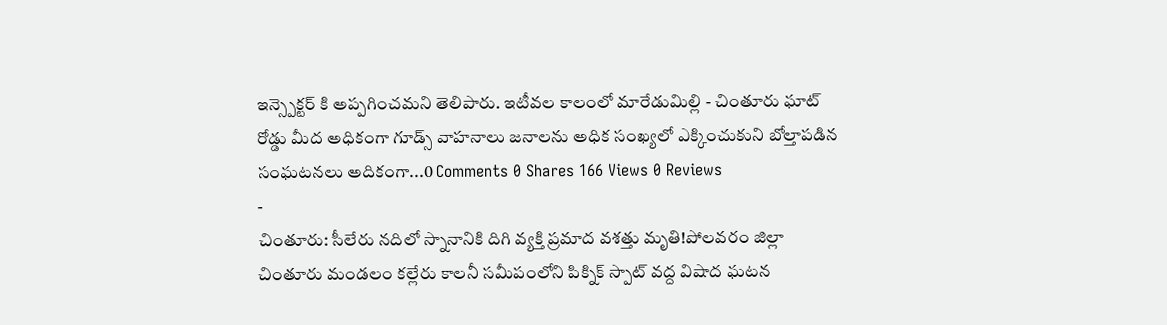ఇన్స్పెక్టర్ కి అప్పగించమని తెలిపారు. ఇటీవల కాలంలో మారేడుమిల్లి - చింతూరు ఘాట్ రోడ్డు మీద అధికంగా గూడ్స్ వాహనాలు జనాలను అధిక సంఖ్యలో ఎక్కించుకుని బోల్తాపడిన సంఘటనలు అదికంగా...0 Comments 0 Shares 166 Views 0 Reviews
-
చింతూరు: సీలేరు నదిలో స్నానానికి దిగి వ్యక్తి ప్రమాద వశత్తు మృతి!పోలవరం జిల్లా చింతూరు మండలం కల్లేరు కాలనీ సమీపంలోని పిక్నిక్ స్పాట్ వద్ద విషాద ఘటన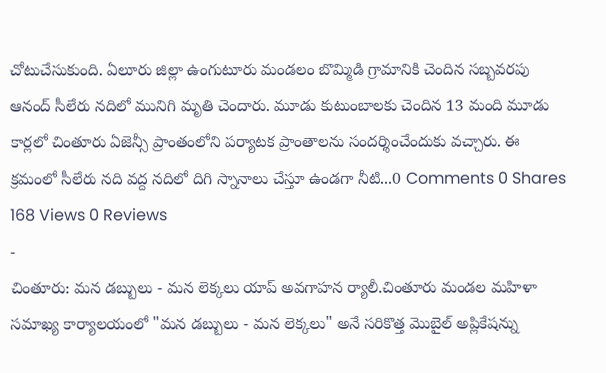చోటుచేసుకుంది. ఏలూరు జిల్లా ఉంగుటూరు మండలం బొమ్మిడి గ్రామానికి చెందిన సబ్బవరపు ఆనంద్ సీలేరు నదిలో మునిగి మృతి చెందారు. మూడు కుటుంబాలకు చెందిన 13 మంది మూడు కార్లలో చింతూరు ఏజెన్సీ ప్రాంతంలోని పర్యాటక ప్రాంతాలను సందర్శించేందుకు వచ్చారు. ఈ క్రమంలో సీలేరు నది వద్ద నదిలో దిగి స్నానాలు చేస్తూ ఉండగా నీటి...0 Comments 0 Shares 168 Views 0 Reviews
-
చింతూరు: మన డబ్బులు - మన లెక్కలు యాప్ అవగాహన ర్యాలీ.చింతూరు మండల మహిళా సమాఖ్య కార్యాలయంలో "మన డబ్బులు - మన లెక్కలు" అనే సరికొత్త మొబైల్ అప్లికేషన్ను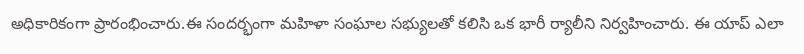అధికారికంగా ప్రారంభించారు.ఈ సందర్భంగా మహిళా సంఘాల సభ్యులతో కలిసి ఒక భారీ ర్యాలీని నిర్వహించారు. ఈ యాప్ ఎలా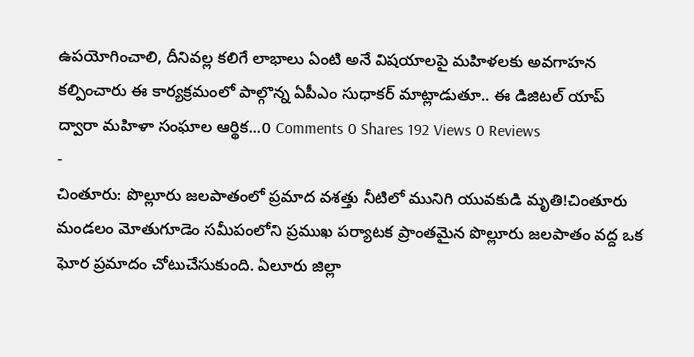ఉపయోగించాలి, దీనివల్ల కలిగే లాభాలు ఏంటి అనే విషయాలపై మహిళలకు అవగాహన కల్పించారు ఈ కార్యక్రమంలో పాల్గొన్న ఏపీఎం సుధాకర్ మాట్లాడుతూ.. ఈ డిజిటల్ యాప్ ద్వారా మహిళా సంఘాల ఆర్థిక...0 Comments 0 Shares 192 Views 0 Reviews
-
చింతూరు: పొల్లూరు జలపాతంలో ప్రమాద వశత్తు నీటిలో మునిగి యువకుడి మృతి!చింతూరు మండలం మోతుగూడెం సమీపంలోని ప్రముఖ పర్యాటక ప్రాంతమైన పొల్లూరు జలపాతం వద్ద ఒక ఘోర ప్రమాదం చోటుచేసుకుంది. ఏలూరు జిల్లా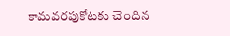కామవరపుకోటకు చెందిన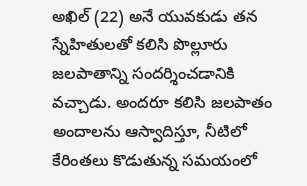అఖిల్ (22) అనే యువకుడు తన స్నేహితులతో కలిసి పొల్లూరు జలపాతాన్ని సందర్శించడానికి వచ్చాడు. అందరూ కలిసి జలపాతం అందాలను ఆస్వాదిస్తూ, నీటిలో కేరింతలు కొడుతున్న సమయంలో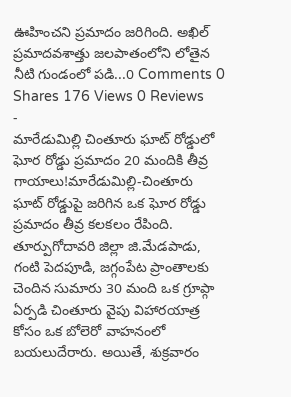ఊహించని ప్రమాదం జరిగింది. అఖిల్ ప్రమాదవశాత్తు జలపాతంలోని లోతైన నీటి గుండంలో పడి...0 Comments 0 Shares 176 Views 0 Reviews
-
మారేడుమిల్లి చింతూరు ఘాట్ రోడ్డులో ఘోర రోడ్డు ప్రమాదం 20 మందికి తీవ్ర గాయాలు!మారేడుమిల్లి-చింతూరు ఘాట్ రోడ్డుపై జరిగిన ఒక ఘోర రోడ్డు ప్రమాదం తీవ్ర కలకలం రేపింది. తూర్పుగోదావరి జిల్లా జి.మేడపాడు, గంటి పెదపూడి, జగ్గంపేట ప్రాంతాలకు చెందిన సుమారు 30 మంది ఒక గ్రూప్గా ఏర్పడి చింతూరు వైపు విహారయాత్ర కోసం ఒక బోలెరో వాహనంలో బయలుదేరారు. అయితే, శుక్రవారం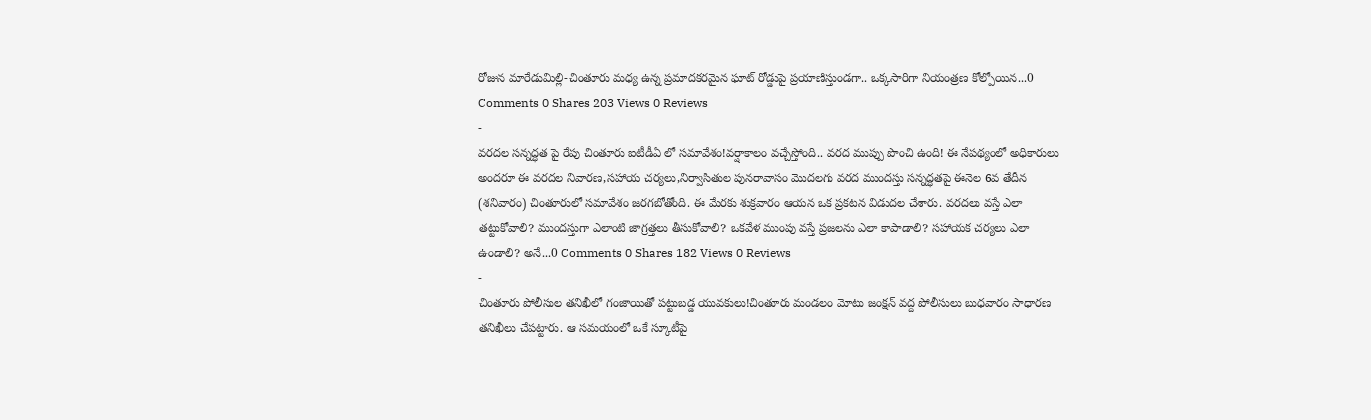రోజున మారేడుమిల్లి-చింతూరు మధ్య ఉన్న ప్రమాదకరమైన ఘాట్ రోడ్డుపై ప్రయాణిస్తుండగా.. ఒక్కసారిగా నియంత్రణ కోల్పోయిన...0 Comments 0 Shares 203 Views 0 Reviews
-
వరదల సన్నద్ధత పై రేపు చింతూరు ఐటీడీఏ లో సమావేశం!వర్షాకాలం వచ్చేస్తోంది.. వరద ముప్పు పొంచి ఉంది! ఈ నేపథ్యంలో అధికారులు అందరూ ఈ వరదల నివారణ,సహాయ చర్యలు,నిర్వాసితుల పునరావాసం మొదలగు వరద ముందస్తు సన్నద్ధతపై ఈనెల 6వ తేదీన (శనివారం) చింతూరులో సమావేశం జరగబోతోంది. ఈ మేరకు శుక్రవారం ఆయన ఒక ప్రకటన విడుదల చేశారు. వరదలు వస్తే ఎలా తట్టుకోవాలి? ముందస్తుగా ఎలాంటి జాగ్రత్తలు తీసుకోవాలి? ఒకవేళ ముంపు వస్తే ప్రజలను ఎలా కాపాడాలి? సహాయక చర్యలు ఎలా ఉండాలి? అనే...0 Comments 0 Shares 182 Views 0 Reviews
-
చింతూరు పోలీసుల తనిఖీలో గంజాయితో పట్టుబడ్డ యువకులు!చింతూరు మండలం మోటు జంక్షన్ వద్ద పోలీసులు బుధవారం సాధారణ తనిఖీలు చేపట్టారు. ఆ సమయంలో ఒకే స్కూటీపై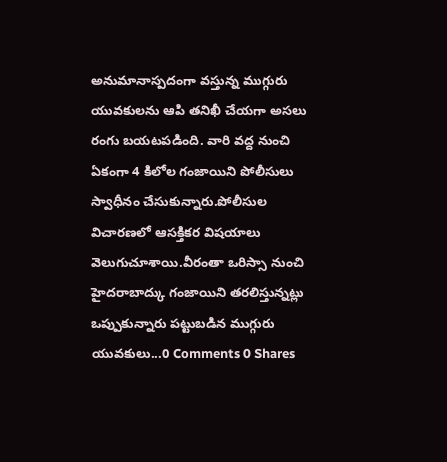అనుమానాస్పదంగా వస్తున్న ముగ్గురు యువకులను ఆపి తనిఖీ చేయగా అసలు రంగు బయటపడింది. వారి వద్ద నుంచి ఏకంగా 4 కిలోల గంజాయిని పోలీసులు స్వాధీనం చేసుకున్నారు.పోలీసుల విచారణలో ఆసక్తికర విషయాలు వెలుగుచూశాయి.వీరంతా ఒరిస్సా నుంచి హైదరాబాద్కు గంజాయిని తరలిస్తున్నట్లు ఒప్పుకున్నారు పట్టుబడిన ముగ్గురు యువకులు...0 Comments 0 Shares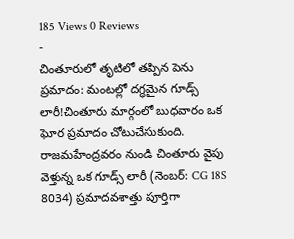185 Views 0 Reviews
-
చింతూరులో తృటిలో తప్పిన పెను ప్రమాదం: మంటల్లో దగ్ధమైన గూడ్స్ లారీ!చింతూరు మార్గంలో బుధవారం ఒక ఘోర ప్రమాదం చోటుచేసుకుంది. రాజమహేంద్రవరం నుండి చింతూరు వైపు వెళ్తున్న ఒక గూడ్స్ లారీ (నెంబర్: CG 18S 8034) ప్రమాదవశాత్తు పూర్తిగా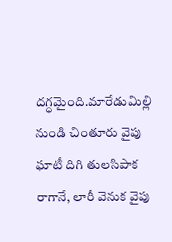దగ్ధమైంది.మారేడుమిల్లి నుండి చింతూరు వైపు ఘాటీ దిగి తులసిపాక రాగానే, లారీ వెనుక వైపు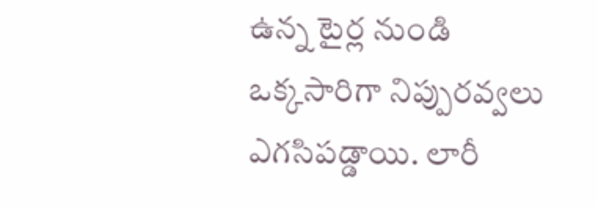ఉన్న టైర్ల నుండి ఒక్కసారిగా నిప్పురవ్వలు ఎగసిపడ్డాయి. లారీ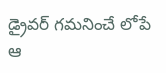డ్రైవర్ గమనించే లోపే ఆ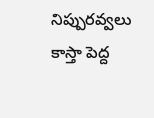నిప్పురవ్వలు కాస్తా పెద్ద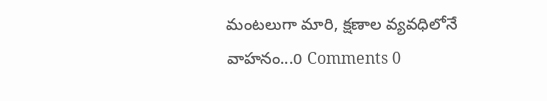మంటలుగా మారి, క్షణాల వ్యవధిలోనే వాహనం...0 Comments 0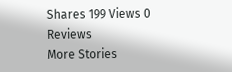Shares 199 Views 0 Reviews
More Stories